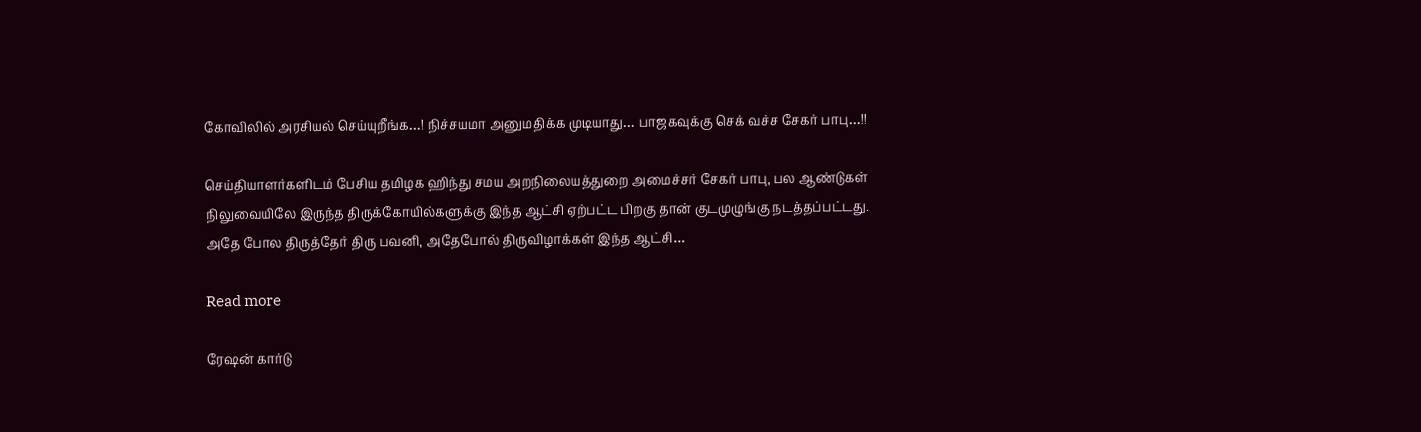கோவிலில் அரசியல் செய்யுறீங்க…! நிச்சயமா அனுமதிக்க முடியாது… பாஜகவுக்கு செக் வச்ச சேகர் பாபு…!!

செய்தியாளர்களிடம் பேசிய தமிழக ஹிந்து சமய அறநிலையத்துறை அமைச்சர் சேகர் பாபு, பல ஆண்டுகள் நிலுவையிலே இருந்த திருக்கோயில்களுக்கு இந்த ஆட்சி ஏற்பட்ட பிறகு தான் குடமுழுங்கு நடத்தப்பட்டது. அதே போல திருத்தேர் திரு பவனி, அதேபோல் திருவிழாக்கள் இந்த ஆட்சி…

Read more

ரேஷன் கார்டு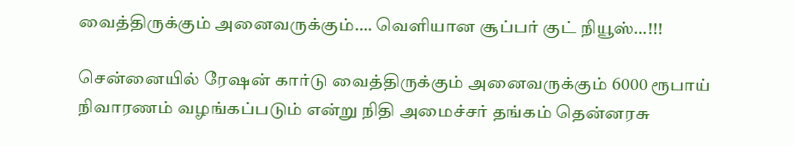வைத்திருக்கும் அனைவருக்கும்…. வெளியான சூப்பர் குட் நியூஸ்…!!!

சென்னையில் ரேஷன் கார்டு வைத்திருக்கும் அனைவருக்கும் 6000 ரூபாய் நிவாரணம் வழங்கப்படும் என்று நிதி அமைச்சர் தங்கம் தென்னரசு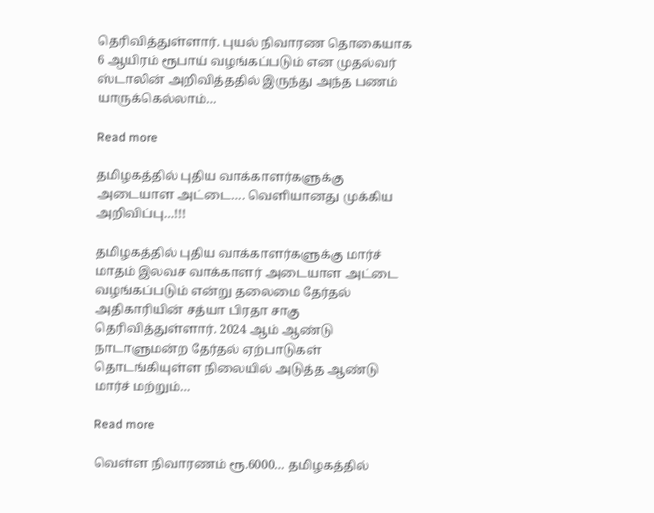தெரிவித்துள்ளார். புயல் நிவாரண தொகையாக 6 ஆயிரம் ரூபாய் வழங்கப்படும் என முதல்வர் ஸ்டாலின் அறிவித்ததில் இருந்து அந்த பணம் யாருக்கெல்லாம்…

Read more

தமிழகத்தில் புதிய வாக்காளர்களுக்கு அடையாள அட்டை…. வெளியானது முக்கிய அறிவிப்பு…!!!

தமிழகத்தில் புதிய வாக்காளர்களுக்கு மார்ச் மாதம் இலவச வாக்காளர் அடையாள அட்டை வழங்கப்படும் என்று தலைமை தேர்தல் அதிகாரியின் சத்யா பிரதா சாகு தெரிவித்துள்ளார். 2024 ஆம் ஆண்டு நாடாளுமன்ற தேர்தல் ஏற்பாடுகள் தொடங்கியுள்ள நிலையில் அடுத்த ஆண்டு மார்ச் மற்றும்…

Read more

வெள்ள நிவாரணம் ரூ.6000… தமிழகத்தில்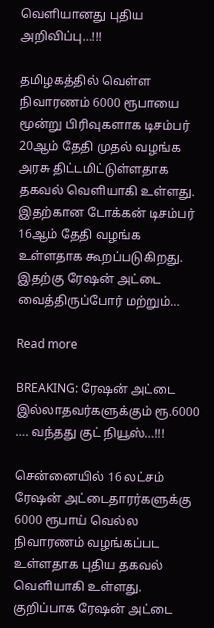வெளியானது புதிய அறிவிப்பு…!!!

தமிழகத்தில் வெள்ள நிவாரணம் 6000 ரூபாயை மூன்று பிரிவுகளாக டிசம்பர் 20ஆம் தேதி முதல் வழங்க அரசு திட்டமிட்டுள்ளதாக தகவல் வெளியாகி உள்ளது. இதற்கான டோக்கன் டிசம்பர் 16ஆம் தேதி வழங்க உள்ளதாக கூறப்படுகிறது. இதற்கு ரேஷன் அட்டை வைத்திருப்போர் மற்றும்…

Read more

BREAKING: ரேஷன் அட்டை இல்லாதவர்களுக்கும் ரூ.6000 …. வந்தது குட் நியூஸ்…!!!

சென்னையில் 16 லட்சம் ரேஷன் அட்டைதாரர்களுக்கு 6000 ரூபாய் வெல்ல நிவாரணம் வழங்கப்பட உள்ளதாக புதிய தகவல் வெளியாகி உள்ளது. குறிப்பாக ரேஷன் அட்டை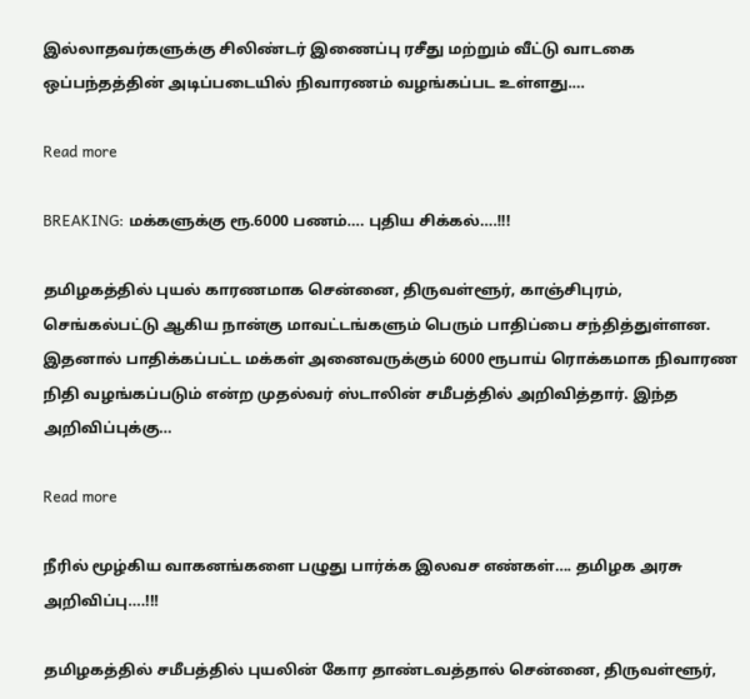இல்லாதவர்களுக்கு சிலிண்டர் இணைப்பு ரசீது மற்றும் வீட்டு வாடகை ஒப்பந்தத்தின் அடிப்படையில் நிவாரணம் வழங்கப்பட உள்ளது.…

Read more

BREAKING: மக்களுக்கு ரூ.6000 பணம்…. புதிய சிக்கல்….!!!

தமிழகத்தில் புயல் காரணமாக சென்னை, திருவள்ளூர், காஞ்சிபுரம், செங்கல்பட்டு ஆகிய நான்கு மாவட்டங்களும் பெரும் பாதிப்பை சந்தித்துள்ளன. இதனால் பாதிக்கப்பட்ட மக்கள் அனைவருக்கும் 6000 ரூபாய் ரொக்கமாக நிவாரண நிதி வழங்கப்படும் என்ற முதல்வர் ஸ்டாலின் சமீபத்தில் அறிவித்தார். இந்த அறிவிப்புக்கு…

Read more

நீரில் மூழ்கிய வாகனங்களை பழுது பார்க்க இலவச எண்கள்…. தமிழக அரசு அறிவிப்பு….!!!

தமிழகத்தில் சமீபத்தில் புயலின் கோர தாண்டவத்தால் சென்னை, திருவள்ளூர்,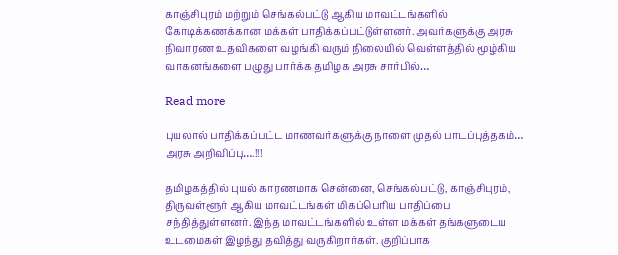காஞ்சிபுரம் மற்றும் செங்கல்பட்டு ஆகிய மாவட்டங்களில் கோடிக்கணக்கான மக்கள் பாதிக்கப்பட்டுள்ளனர். அவர்களுக்கு அரசு நிவாரண உதவிகளை வழங்கி வரும் நிலையில் வெள்ளத்தில் மூழ்கிய வாகனங்களை பழுது பார்க்க தமிழக அரசு சார்பில்…

Read more

புயலால் பாதிக்கப்பட்ட மாணவர்களுக்கு நாளை முதல் பாடப்புத்தகம்… அரசு அறிவிப்பு….!!!

தமிழகத்தில் புயல் காரணமாக சென்னை, செங்கல்பட்டு, காஞ்சிபுரம், திருவள்ளூர் ஆகிய மாவட்டங்கள் மிகப்பெரிய பாதிப்பை சந்தித்துள்ளனர். இந்த மாவட்டங்களில் உள்ள மக்கள் தங்களுடைய உடமைகள் இழந்து தவித்து வருகிறார்கள். குறிப்பாக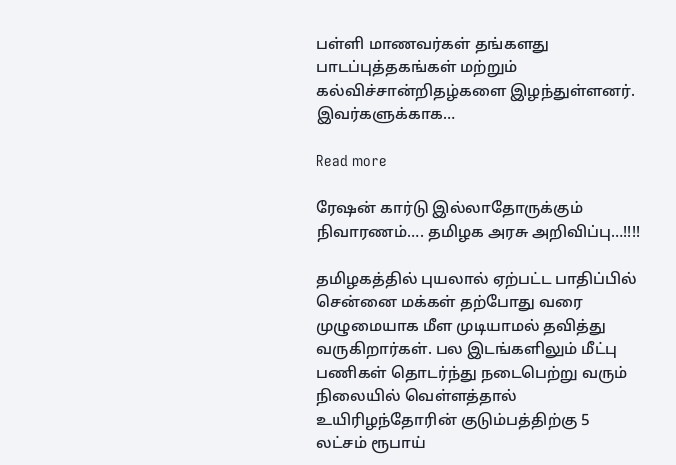பள்ளி மாணவர்கள் தங்களது பாடப்புத்தகங்கள் மற்றும் கல்விச்சான்றிதழ்களை இழந்துள்ளனர். இவர்களுக்காக…

Read more

ரேஷன் கார்டு இல்லாதோருக்கும் நிவாரணம்…. தமிழக அரசு அறிவிப்பு…!!!!

தமிழகத்தில் புயலால் ஏற்பட்ட பாதிப்பில் சென்னை மக்கள் தற்போது வரை முழுமையாக மீள முடியாமல் தவித்து வருகிறார்கள். பல இடங்களிலும் மீட்பு பணிகள் தொடர்ந்து நடைபெற்று வரும் நிலையில் வெள்ளத்தால் உயிரிழந்தோரின் குடும்பத்திற்கு 5 லட்சம் ரூபாய்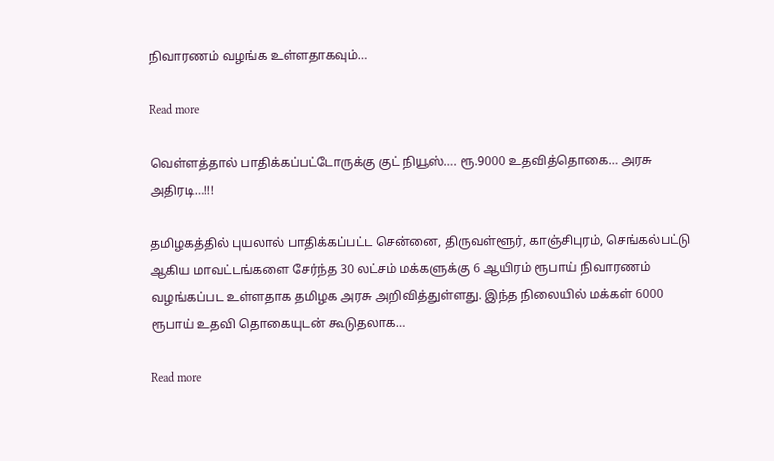நிவாரணம் வழங்க உள்ளதாகவும்…

Read more

வெள்ளத்தால் பாதிக்கப்பட்டோருக்கு குட் நியூஸ்…. ரூ.9000 உதவித்தொகை… அரசு அதிரடி…!!!

தமிழகத்தில் புயலால் பாதிக்கப்பட்ட சென்னை, திருவள்ளூர், காஞ்சிபுரம், செங்கல்பட்டு ஆகிய மாவட்டங்களை சேர்ந்த 30 லட்சம் மக்களுக்கு 6 ஆயிரம் ரூபாய் நிவாரணம் வழங்கப்பட உள்ளதாக தமிழக அரசு அறிவித்துள்ளது. இந்த நிலையில் மக்கள் 6000 ரூபாய் உதவி தொகையுடன் கூடுதலாக…

Read more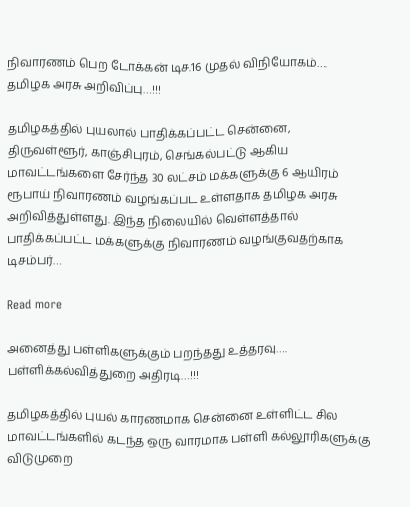நிவாரணம் பெற டோக்கன் டிச.16 முதல் விநியோகம்…. தமிழக அரசு அறிவிப்பு…!!!

தமிழகத்தில் புயலால் பாதிக்கப்பட்ட சென்னை, திருவள்ளூர், காஞ்சிபுரம், செங்கல்பட்டு ஆகிய மாவட்டங்களை சேர்ந்த 30 லட்சம் மக்களுக்கு 6 ஆயிரம் ரூபாய் நிவாரணம் வழங்கப்பட உள்ளதாக தமிழக அரசு அறிவித்துள்ளது. இந்த நிலையில் வெள்ளத்தால் பாதிக்கப்பட்ட மக்களுக்கு நிவாரணம் வழங்குவதற்காக டிசம்பர்…

Read more

அனைத்து பள்ளிகளுக்கும் பறந்தது உத்தரவு…. பள்ளிக்கல்வித்துறை அதிரடி…!!!

தமிழகத்தில் புயல் காரணமாக சென்னை உள்ளிட்ட சில மாவட்டங்களில் கடந்த ஒரு வாரமாக பள்ளி கல்லூரிகளுக்கு விடுமுறை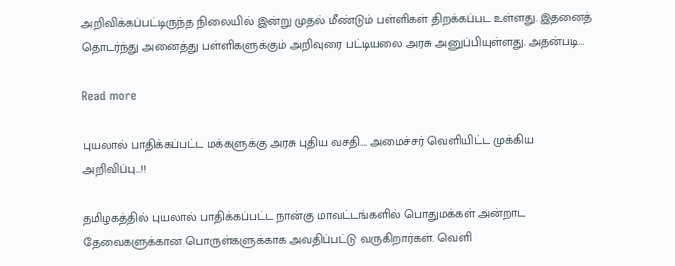அறிவிக்கப்பட்டிருந்த நிலையில் இன்று முதல் மீண்டும் பள்ளிகள் திறக்கப்பட உள்ளது. இதனைத் தொடர்ந்து அனைத்து பள்ளிகளுக்கும் அறிவுரை பட்டியலை அரசு அனுப்பியுள்ளது. அதன்படி…

Read more

புயலால் பாதிக்கப்பட்ட மக்களுக்கு அரசு புதிய வசதி…. அமைச்சர் வெளியிட்ட முக்கிய அறிவிப்பு…!!

தமிழகத்தில் புயலால் பாதிக்கப்பட்ட நான்கு மாவட்டங்களில் பொதுமக்கள் அன்றாட தேவைகளுக்கான பொருள்களுக்காக அவதிப்பட்டு வருகிறார்கள். வெளி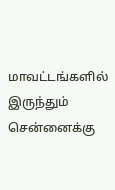மாவட்டங்களில் இருந்தும் சென்னைக்கு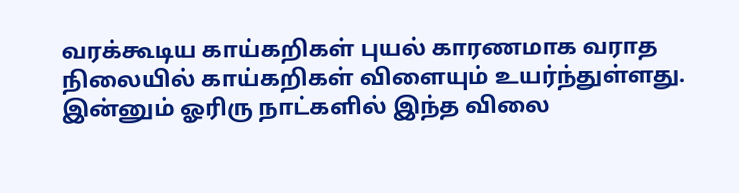வரக்கூடிய காய்கறிகள் புயல் காரணமாக வராத நிலையில் காய்கறிகள் விளையும் உயர்ந்துள்ளது. இன்னும் ஓரிரு நாட்களில் இந்த விலை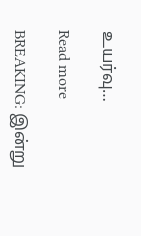உயர்வு…

Read more

BREAKING: இன்று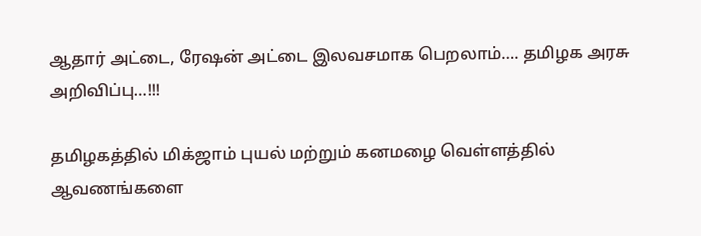ஆதார் அட்டை, ரேஷன் அட்டை இலவசமாக பெறலாம்…. தமிழக அரசு அறிவிப்பு…!!!

தமிழகத்தில் மிக்ஜாம் புயல் மற்றும் கனமழை வெள்ளத்தில் ஆவணங்களை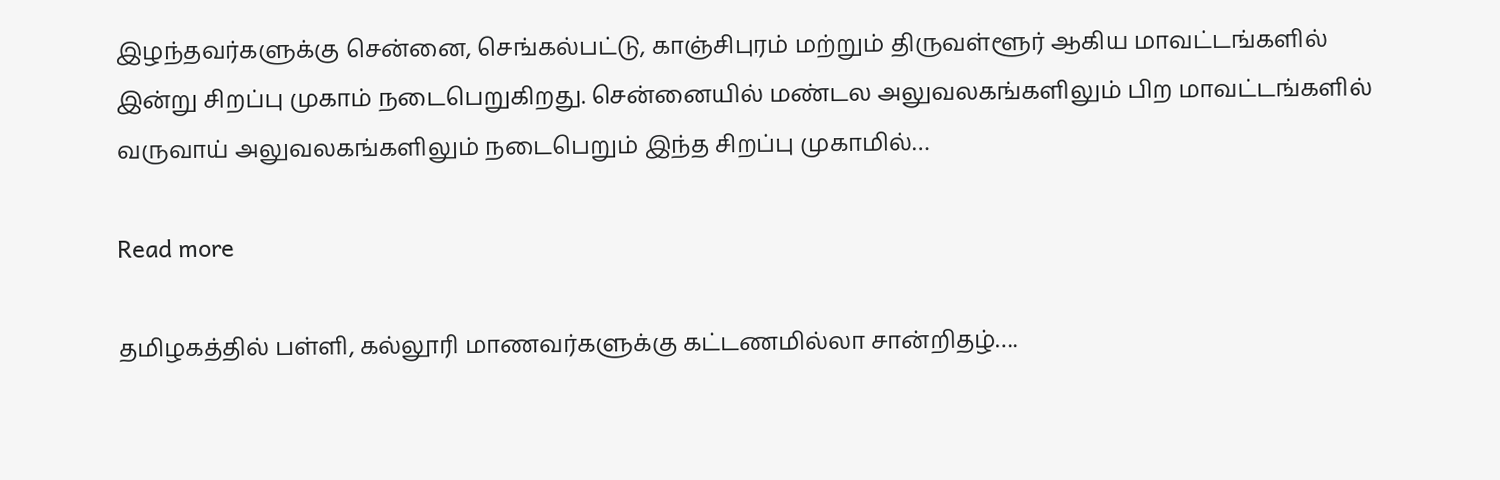இழந்தவர்களுக்கு சென்னை, செங்கல்பட்டு, காஞ்சிபுரம் மற்றும் திருவள்ளூர் ஆகிய மாவட்டங்களில் இன்று சிறப்பு முகாம் நடைபெறுகிறது. சென்னையில் மண்டல அலுவலகங்களிலும் பிற மாவட்டங்களில் வருவாய் அலுவலகங்களிலும் நடைபெறும் இந்த சிறப்பு முகாமில்…

Read more

தமிழகத்தில் பள்ளி, கல்லூரி மாணவர்களுக்கு கட்டணமில்லா சான்றிதழ்….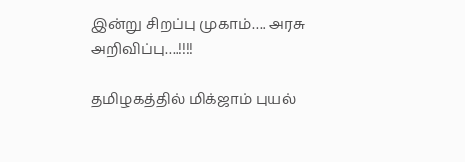இன்று சிறப்பு முகாம்…. அரசு அறிவிப்பு….!!!!

தமிழகத்தில் மிக்ஜாம் புயல்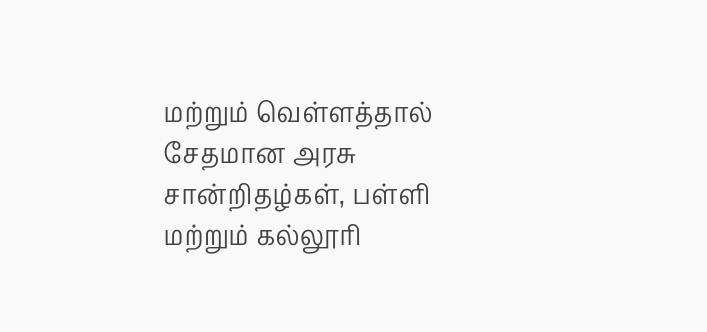மற்றும் வெள்ளத்தால் சேதமான அரசு சான்றிதழ்கள், பள்ளி மற்றும் கல்லூரி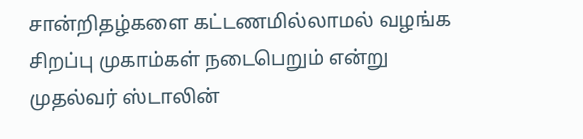சான்றிதழ்களை கட்டணமில்லாமல் வழங்க சிறப்பு முகாம்கள் நடைபெறும் என்று முதல்வர் ஸ்டாலின்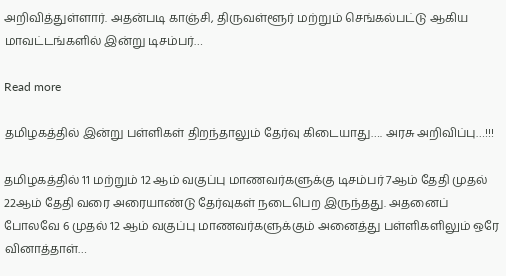அறிவித்துள்ளார். அதன்படி காஞ்சி, திருவள்ளூர் மற்றும் செங்கல்பட்டு ஆகிய மாவட்டங்களில் இன்று டிசம்பர்…

Read more

தமிழகத்தில் இன்று பள்ளிகள் திறந்தாலும் தேர்வு கிடையாது…. அரசு அறிவிப்பு…!!!

தமிழகத்தில் 11 மற்றும் 12 ஆம் வகுப்பு மாணவர்களுக்கு டிசம்பர் 7ஆம் தேதி முதல் 22ஆம் தேதி வரை அரையாண்டு தேர்வுகள் நடைபெற இருந்தது. அதனைப் போலவே 6 முதல் 12 ஆம் வகுப்பு மாணவர்களுக்கும் அனைத்து பள்ளிகளிலும் ஒரே வினாத்தாள்…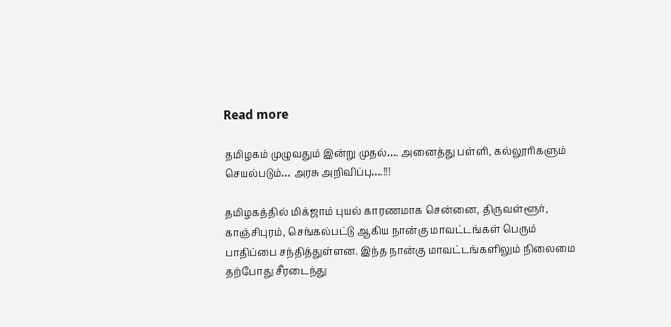Read more

தமிழகம் முழுவதும் இன்று முதல்…. அனைத்து பள்ளி, கல்லூரிகளும் செயல்படும்… அரசு அறிவிப்பு….!!!

தமிழகத்தில் மிக்ஜாம் புயல் காரணமாக சென்னை, திருவள்ளூர், காஞ்சிபுரம், செங்கல்பட்டு ஆகிய நான்கு மாவட்டங்கள் பெரும் பாதிப்பை சந்தித்துள்ளன. இந்த நான்கு மாவட்டங்களிலும் நிலைமை தற்போது சீரடைந்து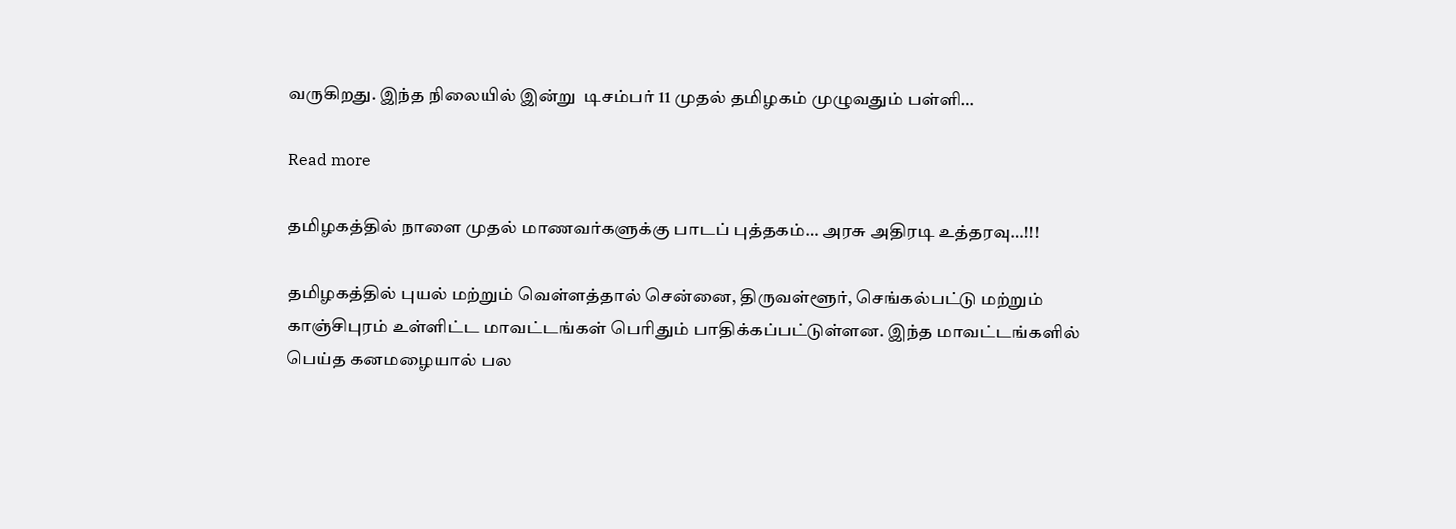வருகிறது. இந்த நிலையில் இன்று  டிசம்பர் 11 முதல் தமிழகம் முழுவதும் பள்ளி…

Read more

தமிழகத்தில் நாளை முதல் மாணவர்களுக்கு பாடப் புத்தகம்… அரசு அதிரடி உத்தரவு…!!!

தமிழகத்தில் புயல் மற்றும் வெள்ளத்தால் சென்னை, திருவள்ளூர், செங்கல்பட்டு மற்றும் காஞ்சிபுரம் உள்ளிட்ட மாவட்டங்கள் பெரிதும் பாதிக்கப்பட்டுள்ளன. இந்த மாவட்டங்களில் பெய்த கனமழையால் பல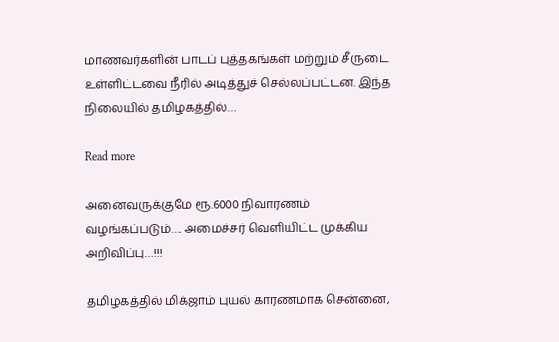மாணவர்களின் பாடப் புத்தகங்கள் மற்றும் சீருடை உள்ளிட்டவை நீரில் அடித்துச் செல்லப்பட்டன. இந்த நிலையில் தமிழகத்தில்…

Read more

அனைவருக்குமே ரூ.6000 நிவாரணம் வழங்கப்படும்…. அமைச்சர் வெளியிட்ட முக்கிய அறிவிப்பு…!!!

தமிழகத்தில் மிக்ஜாம் புயல் காரணமாக சென்னை,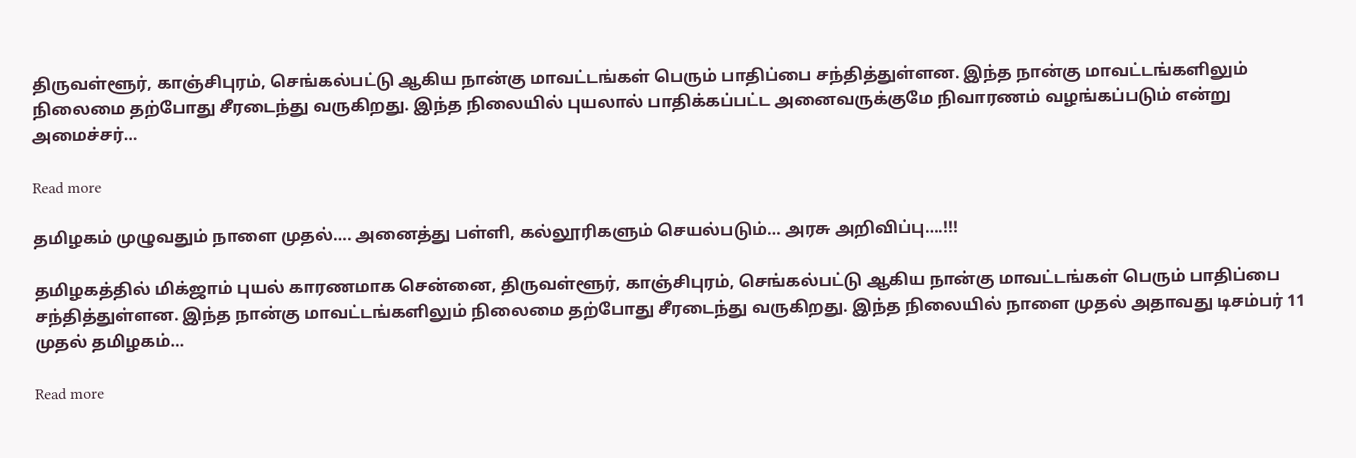திருவள்ளூர், காஞ்சிபுரம், செங்கல்பட்டு ஆகிய நான்கு மாவட்டங்கள் பெரும் பாதிப்பை சந்தித்துள்ளன. இந்த நான்கு மாவட்டங்களிலும் நிலைமை தற்போது சீரடைந்து வருகிறது. இந்த நிலையில் புயலால் பாதிக்கப்பட்ட அனைவருக்குமே நிவாரணம் வழங்கப்படும் என்று அமைச்சர்…

Read more

தமிழகம் முழுவதும் நாளை முதல்…. அனைத்து பள்ளி, கல்லூரிகளும் செயல்படும்… அரசு அறிவிப்பு….!!!

தமிழகத்தில் மிக்ஜாம் புயல் காரணமாக சென்னை, திருவள்ளூர், காஞ்சிபுரம், செங்கல்பட்டு ஆகிய நான்கு மாவட்டங்கள் பெரும் பாதிப்பை சந்தித்துள்ளன. இந்த நான்கு மாவட்டங்களிலும் நிலைமை தற்போது சீரடைந்து வருகிறது. இந்த நிலையில் நாளை முதல் அதாவது டிசம்பர் 11 முதல் தமிழகம்…

Read more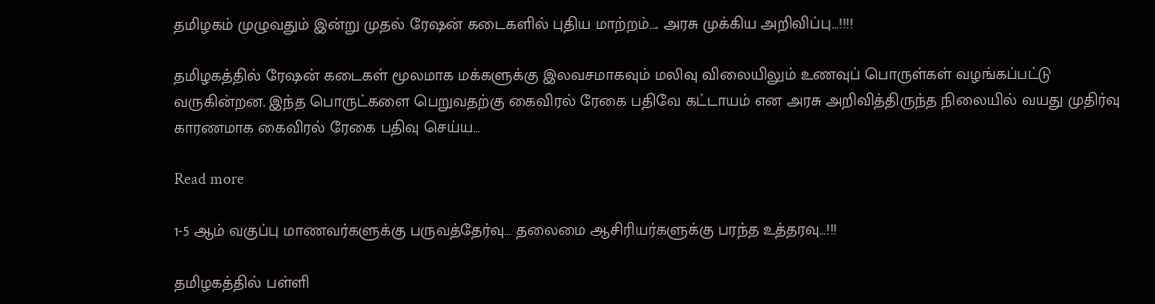தமிழகம் முழுவதும் இன்று முதல் ரேஷன் கடைகளில் புதிய மாற்றம்…. அரசு முக்கிய அறிவிப்பு…!!!!

தமிழகத்தில் ரேஷன் கடைகள் மூலமாக மக்களுக்கு இலவசமாகவும் மலிவு விலையிலும் உணவுப் பொருள்கள் வழங்கப்பட்டு வருகின்றன. இந்த பொருட்களை பெறுவதற்கு கைவிரல் ரேகை பதிவே கட்டாயம் என அரசு அறிவித்திருந்த நிலையில் வயது முதிர்வு காரணமாக கைவிரல் ரேகை பதிவு செய்ய…

Read more

1-5 ஆம் வகுப்பு மாணவர்களுக்கு பருவத்தேர்வு… தலைமை ஆசிரியர்களுக்கு பரந்த உத்தரவு…!!!

தமிழகத்தில் பள்ளி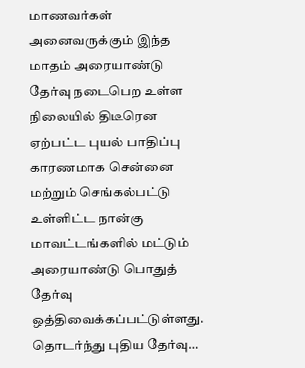மாணவர்கள் அனைவருக்கும் இந்த மாதம் அரையாண்டு தேர்வு நடைபெற உள்ள நிலையில் திடீரென ஏற்பட்ட புயல் பாதிப்பு காரணமாக சென்னை மற்றும் செங்கல்பட்டு உள்ளிட்ட நான்கு மாவட்டங்களில் மட்டும் அரையாண்டு பொதுத் தேர்வு ஒத்திவைக்கப்பட்டுள்ளது. தொடர்ந்து புதிய தேர்வு…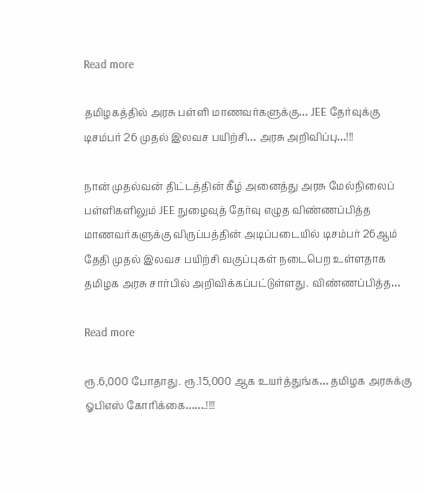Read more

தமிழகத்தில் அரசு பள்ளி மாணவர்களுக்கு… JEE தேர்வுக்கு டிசம்பர் 26 முதல் இலவச பயிற்சி… அரசு அறிவிப்பு…!!!

நான் முதல்வன் திட்டத்தின் கீழ் அனைத்து அரசு மேல்நிலைப் பள்ளிகளிலும் JEE நுழைவுத் தேர்வு எழுத விண்ணப்பித்த மாணவர்களுக்கு விருப்பத்தின் அடிப்படையில் டிசம்பர் 26ஆம் தேதி முதல் இலவச பயிற்சி வகுப்புகள் நடைபெற உள்ளதாக தமிழக அரசு சார்பில் அறிவிக்கப்பட்டுள்ளது. விண்ணப்பித்த…

Read more

ரூ.6,000 போதாது. ரூ.15,000 ஆக உயர்த்துங்க… தமிழக அரசுக்கு ஓபிஎஸ் கோரிக்கை…….!!!!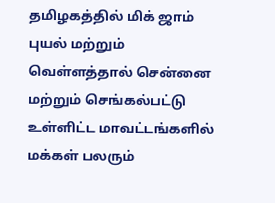தமிழகத்தில் மிக் ஜாம் புயல் மற்றும் வெள்ளத்தால் சென்னை மற்றும் செங்கல்பட்டு உள்ளிட்ட மாவட்டங்களில் மக்கள் பலரும்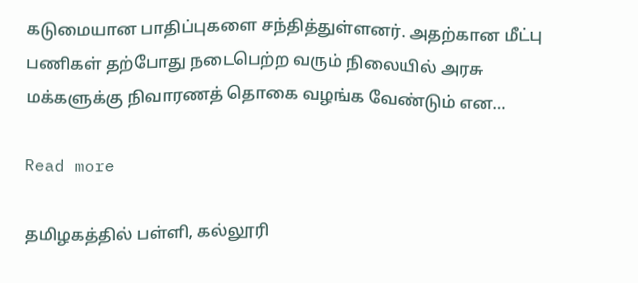கடுமையான பாதிப்புகளை சந்தித்துள்ளனர். அதற்கான மீட்பு பணிகள் தற்போது நடைபெற்ற வரும் நிலையில் அரசு மக்களுக்கு நிவாரணத் தொகை வழங்க வேண்டும் என…

Read more

தமிழகத்தில் பள்ளி, கல்லூரி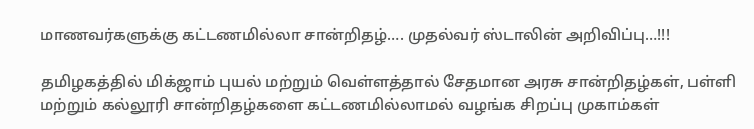மாணவர்களுக்கு கட்டணமில்லா சான்றிதழ்…. முதல்வர் ஸ்டாலின் அறிவிப்பு…!!!

தமிழகத்தில் மிக்ஜாம் புயல் மற்றும் வெள்ளத்தால் சேதமான அரசு சான்றிதழ்கள், பள்ளி மற்றும் கல்லூரி சான்றிதழ்களை கட்டணமில்லாமல் வழங்க சிறப்பு முகாம்கள்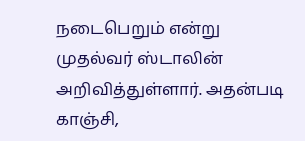நடைபெறும் என்று முதல்வர் ஸ்டாலின் அறிவித்துள்ளார். அதன்படி காஞ்சி,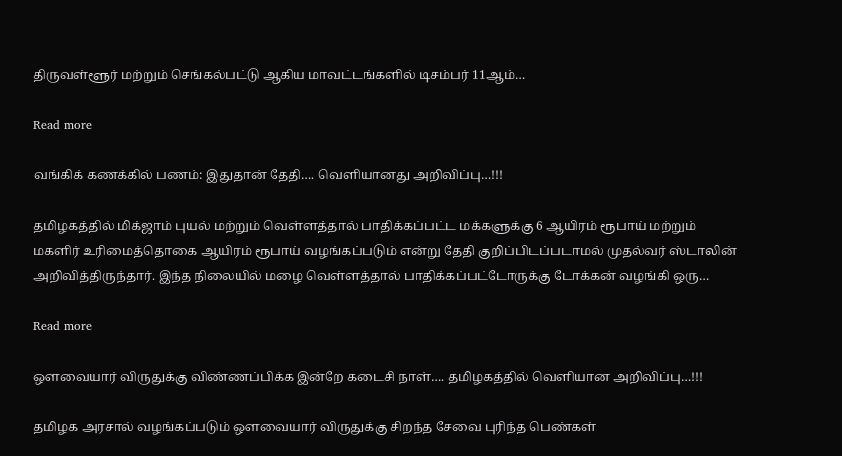திருவள்ளூர் மற்றும் செங்கல்பட்டு ஆகிய மாவட்டங்களில் டிசம்பர் 11ஆம்…

Read more

வங்கிக் கணக்கில் பணம்: இதுதான் தேதி…. வெளியானது அறிவிப்பு…!!!

தமிழகத்தில் மிக்ஜாம் புயல் மற்றும் வெள்ளத்தால் பாதிக்கப்பட்ட மக்களுக்கு 6 ஆயிரம் ரூபாய் மற்றும் மகளிர் உரிமைத்தொகை ஆயிரம் ரூபாய் வழங்கப்படும் என்று தேதி குறிப்பிடப்படாமல் முதல்வர் ஸ்டாலின் அறிவித்திருந்தார். இந்த நிலையில் மழை வெள்ளத்தால் பாதிக்கப்பட்டோருக்கு டோக்கன் வழங்கி ஒரு…

Read more

ஔவையார் விருதுக்கு விண்ணப்பிக்க இன்றே கடைசி நாள்…. தமிழகத்தில் வெளியான அறிவிப்பு…!!!

தமிழக அரசால் வழங்கப்படும் ஔவையார் விருதுக்கு சிறந்த சேவை புரிந்த பெண்கள்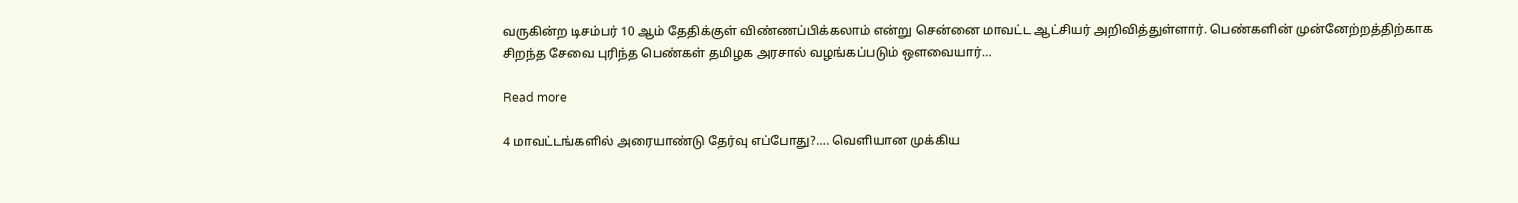வருகின்ற டிசம்பர் 10 ஆம் தேதிக்குள் விண்ணப்பிக்கலாம் என்று சென்னை மாவட்ட ஆட்சியர் அறிவித்துள்ளார். பெண்களின் முன்னேற்றத்திற்காக சிறந்த சேவை புரிந்த பெண்கள் தமிழக அரசால் வழங்கப்படும் ஔவையார்…

Read more

4 மாவட்டங்களில் அரையாண்டு தேர்வு எப்போது?…. வெளியான முக்கிய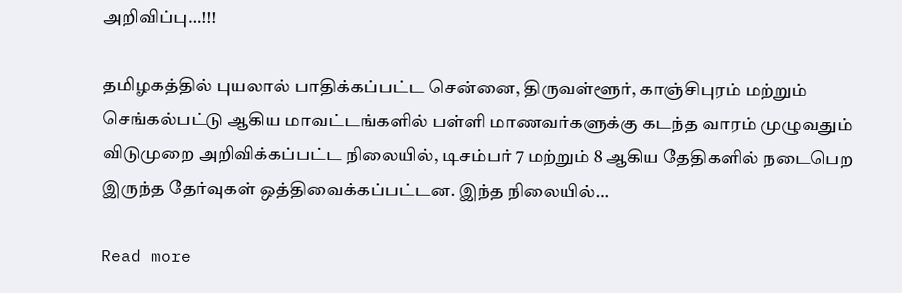அறிவிப்பு…!!!

தமிழகத்தில் புயலால் பாதிக்கப்பட்ட சென்னை, திருவள்ளூர், காஞ்சிபுரம் மற்றும் செங்கல்பட்டு ஆகிய மாவட்டங்களில் பள்ளி மாணவர்களுக்கு கடந்த வாரம் முழுவதும் விடுமுறை அறிவிக்கப்பட்ட நிலையில், டிசம்பர் 7 மற்றும் 8 ஆகிய தேதிகளில் நடைபெற இருந்த தேர்வுகள் ஒத்திவைக்கப்பட்டன. இந்த நிலையில்…

Read more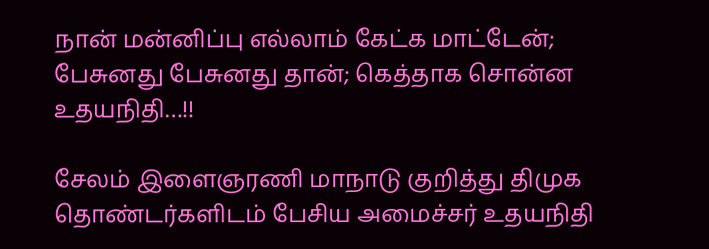நான் மன்னிப்பு எல்லாம் கேட்க மாட்டேன்; பேசுனது பேசுனது தான்; கெத்தாக சொன்ன உதயநிதி…!!

சேலம் இளைஞரணி மாநாடு குறித்து திமுக தொண்டர்களிடம் பேசிய அமைச்சர் உதயநிதி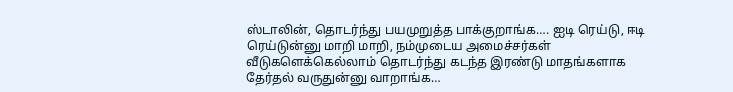ஸ்டாலின், தொடர்ந்து பயமுறுத்த பாக்குறாங்க…. ஐடி ரெய்டு, ஈடி ரெய்டுன்னு மாறி மாறி, நம்முடைய அமைச்சர்கள் வீடுகளெக்கெல்லாம் தொடர்ந்து கடந்த இரண்டு மாதங்களாக தேர்தல் வருதுன்னு வாறாங்க…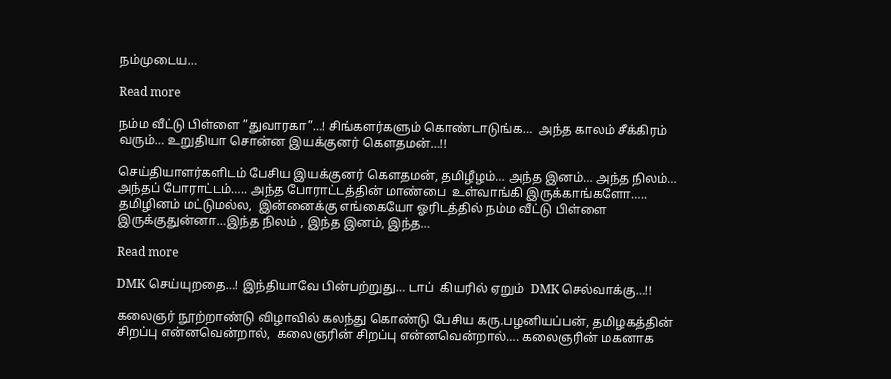நம்முடைய…

Read more

நம்ம வீட்டு பிள்ளை ”துவாரகா”…! சிங்களர்களும் கொண்டாடுங்க…  அந்த காலம் சீக்கிரம் வரும்… உறுதியா சொன்ன இயக்குனர் கௌதமன்…!!

செய்தியாளர்களிடம் பேசிய இயக்குனர் கௌதமன், தமிழீழம்… அந்த இனம்… அந்த நிலம்… அந்தப் போராட்டம்….. அந்த போராட்டத்தின் மாண்பை  உள்வாங்கி இருக்காங்களோ…..  தமிழினம் மட்டுமல்ல,  இன்னைக்கு எங்கையோ ஓரிடத்தில் நம்ம வீட்டு பிள்ளை இருக்குதுன்னா…இந்த நிலம் , இந்த இனம், இந்த…

Read more

DMK செய்யுறதை…! இந்தியாவே பின்பற்றுது… டாப்  கியரில் ஏறும்  DMK செல்வாக்கு…!!

கலைஞர் நூற்றாண்டு விழாவில் கலந்து கொண்டு பேசிய கரு.பழனியப்பன், தமிழகத்தின் சிறப்பு என்னவென்றால்,  கலைஞரின் சிறப்பு என்னவென்றால்…. கலைஞரின் மகனாக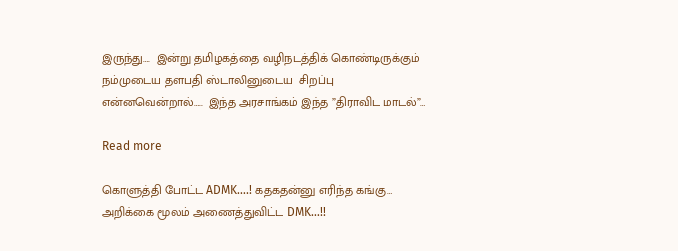இருந்து….  இன்று தமிழகத்தை வழிநடத்திக் கொண்டிருக்கும் நம்முடைய தளபதி ஸ்டாலினுடைய  சிறப்பு என்னவென்றால்…..  இந்த அரசாங்கம் இந்த ”திராவிட மாடல்”…

Read more

கொளுத்தி போட்ட ADMK….! கதகதன்னு எரிந்த கங்கு… அறிக்கை மூலம் அணைத்துவிட்ட DMK…!!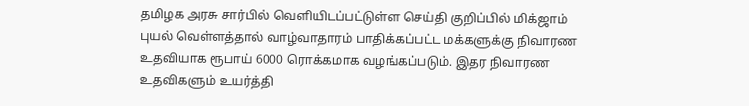தமிழக அரசு சார்பில் வெளியிடப்பட்டுள்ள செய்தி குறிப்பில் மிக்ஜாம் புயல் வெள்ளத்தால் வாழ்வாதாரம் பாதிக்கப்பட்ட மக்களுக்கு நிவாரண உதவியாக ரூபாய் 6000 ரொக்கமாக வழங்கப்படும். இதர நிவாரண உதவிகளும் உயர்த்தி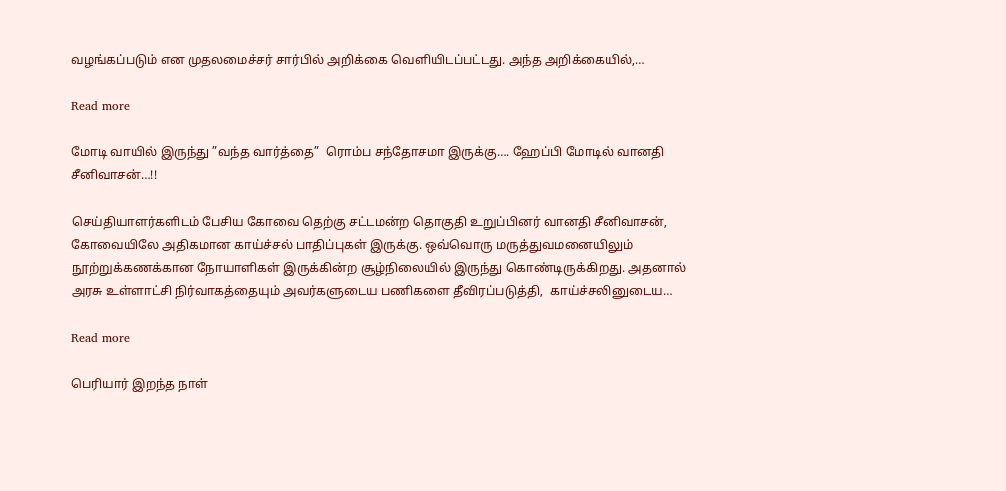வழங்கப்படும் என முதலமைச்சர் சார்பில் அறிக்கை வெளியிடப்பட்டது. அந்த அறிக்கையில்,…

Read more

மோடி வாயில் இருந்து ”வந்த வார்த்தை”  ரொம்ப சந்தோசமா இருக்கு…. ஹேப்பி மோடில் வானதி சீனிவாசன்…!!

செய்தியாளர்களிடம் பேசிய கோவை தெற்கு சட்டமன்ற தொகுதி உறுப்பினர் வானதி சீனிவாசன், கோவையிலே அதிகமான காய்ச்சல் பாதிப்புகள் இருக்கு. ஒவ்வொரு மருத்துவமனையிலும் நூற்றுக்கணக்கான நோயாளிகள் இருக்கின்ற சூழ்நிலையில் இருந்து கொண்டிருக்கிறது. அதனால் அரசு உள்ளாட்சி நிர்வாகத்தையும் அவர்களுடைய பணிகளை தீவிரப்படுத்தி,  காய்ச்சலினுடைய…

Read more

பெரியார் இறந்த நாள்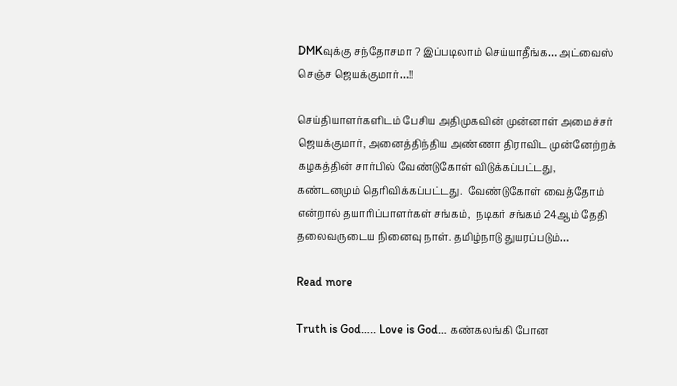DMKவுக்கு சந்தோசமா ? இப்படிலாம் செய்யாதீங்க… அட்வைஸ் செஞ்ச ஜெயக்குமார்…!!

செய்தியாளர்களிடம் பேசிய அதிமுகவின் முன்னாள் அமைச்சர் ஜெயக்குமார், அனைத்திந்திய அண்ணா திராவிட முன்னேற்றக் கழகத்தின் சார்பில் வேண்டுகோள் விடுக்கப்பட்டது,  கண்டனமும் தெரிவிக்கப்பட்டது.  வேண்டுகோள் வைத்தோம் என்றால் தயாரிப்பாளர்கள் சங்கம்,  நடிகர் சங்கம் 24ஆம் தேதி தலைவருடைய நினைவு நாள். தமிழ்நாடு துயரப்படும்…

Read more

Truth is God….. Love is God… கண்கலங்கி போன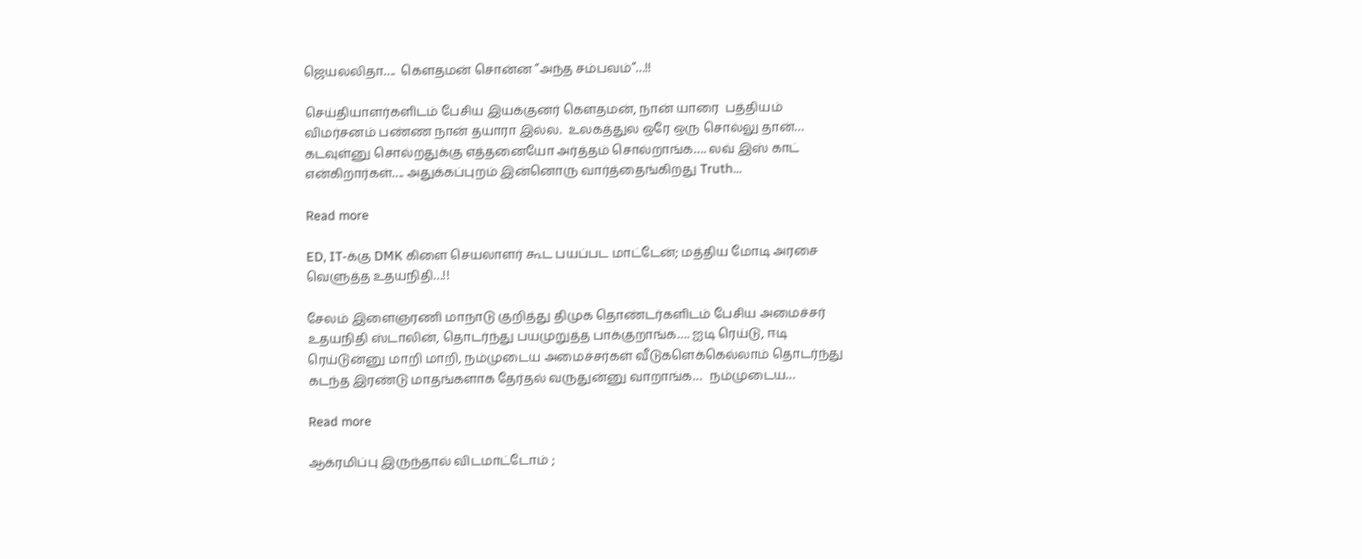ஜெயலலிதா….  கௌதமன் சொன்ன ”அந்த சம்பவம்”…!!

செய்தியாளர்களிடம் பேசிய இயக்குனர் கௌதமன், நான் யாரை  பத்தியம் விமர்சனம் பண்ண நான் தயாரா இல்ல.  உலகத்துல ஒரே ஒரு சொல்லு தான்… கடவுள்னு சொல்றதுக்கு எத்தனையோ அர்த்தம் சொல்றாங்க…. லவ் இஸ் காட் என்கிறார்கள்…. அதுக்கப்புறம் இன்னொரு வார்த்தைங்கிறது Truth…

Read more

ED, IT-க்கு DMK கிளை செயலாளர் கூட பயப்பட மாட்டேன்; மத்திய மோடி அரசை வெளுத்த உதயநிதி…!!

சேலம் இளைஞரணி மாநாடு குறித்து திமுக தொண்டர்களிடம் பேசிய அமைச்சர் உதயநிதி ஸ்டாலின், தொடர்ந்து பயமுறுத்த பாக்குறாங்க…. ஐடி ரெய்டு, ஈடி ரெய்டுன்னு மாறி மாறி, நம்முடைய அமைச்சர்கள் வீடுகளெக்கெல்லாம் தொடர்ந்து கடந்த இரண்டு மாதங்களாக தேர்தல் வருதுன்னு வாறாங்க…  நம்முடைய…

Read more

ஆக்ரமிப்பு இருந்தால் விடமாட்டோம் ;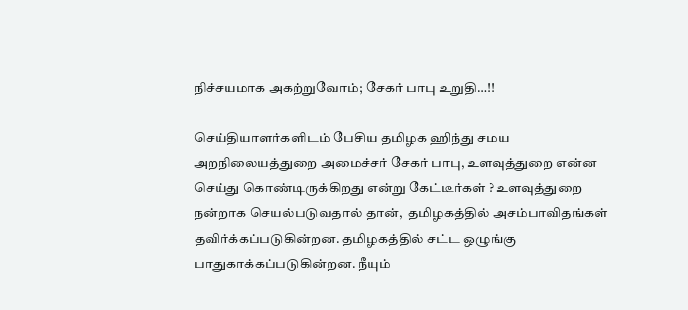நிச்சயமாக அகற்றுவோம்; சேகர் பாபு உறுதி…!!

செய்தியாளர்களிடம் பேசிய தமிழக ஹிந்து சமய அறநிலையத்துறை அமைச்சர் சேகர் பாபு, உளவுத்துறை என்ன செய்து கொண்டிருக்கிறது என்று கேட்டீர்கள் ? உளவுத்துறை நன்றாக செயல்படுவதால் தான்,  தமிழகத்தில் அசம்பாவிதங்கள் தவிர்க்கப்படுகின்றன. தமிழகத்தில் சட்ட ஒழுங்கு பாதுகாக்கப்படுகின்றன. நீயும்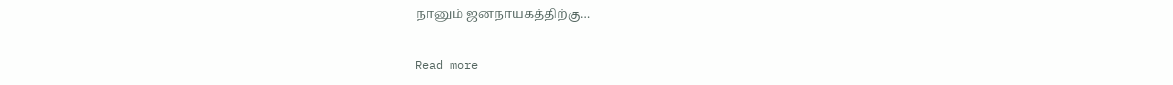நானும் ஜனநாயகத்திற்கு…

Read more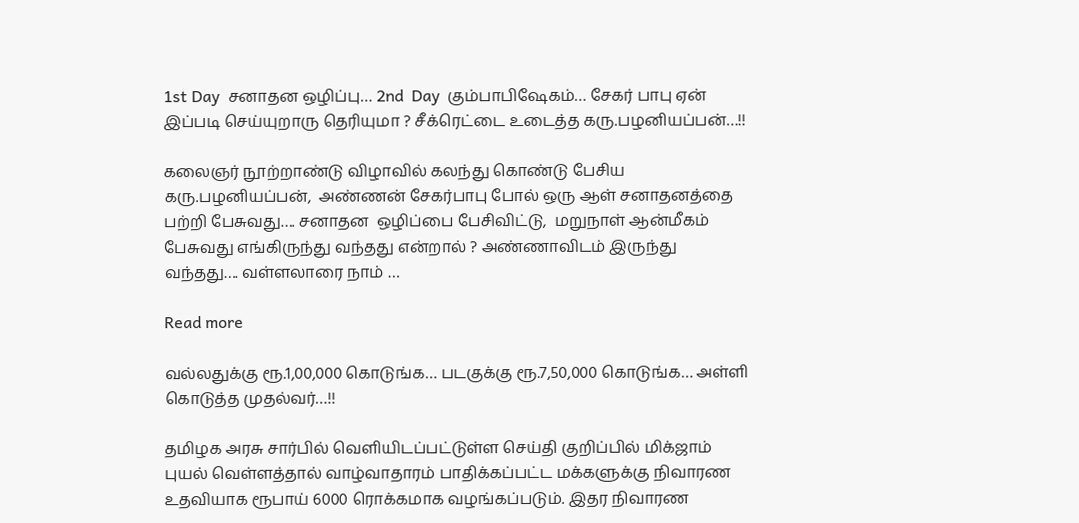1st Day  சனாதன ஒழிப்பு… 2nd  Day  கும்பாபிஷேகம்… சேகர் பாபு ஏன் இப்படி செய்யுறாரு தெரியுமா ? சீக்ரெட்டை உடைத்த கரு.பழனியப்பன்…!!

கலைஞர் நூற்றாண்டு விழாவில் கலந்து கொண்டு பேசிய கரு.பழனியப்பன்,  அண்ணன் சேகர்பாபு போல் ஒரு ஆள் சனாதனத்தை பற்றி பேசுவது…. சனாதன  ஒழிப்பை பேசிவிட்டு,  மறுநாள் ஆன்மீகம் பேசுவது எங்கிருந்து வந்தது என்றால் ? அண்ணாவிடம் இருந்து வந்தது…. வள்ளலாரை நாம் …

Read more

வல்லதுக்கு ரூ.1,00,000 கொடுங்க… படகுக்கு ரூ.7,50,000 கொடுங்க… அள்ளி கொடுத்த முதல்வர்…!!

தமிழக அரசு சார்பில் வெளியிடப்பட்டுள்ள செய்தி குறிப்பில் மிக்ஜாம் புயல் வெள்ளத்தால் வாழ்வாதாரம் பாதிக்கப்பட்ட மக்களுக்கு நிவாரண உதவியாக ரூபாய் 6000 ரொக்கமாக வழங்கப்படும். இதர நிவாரண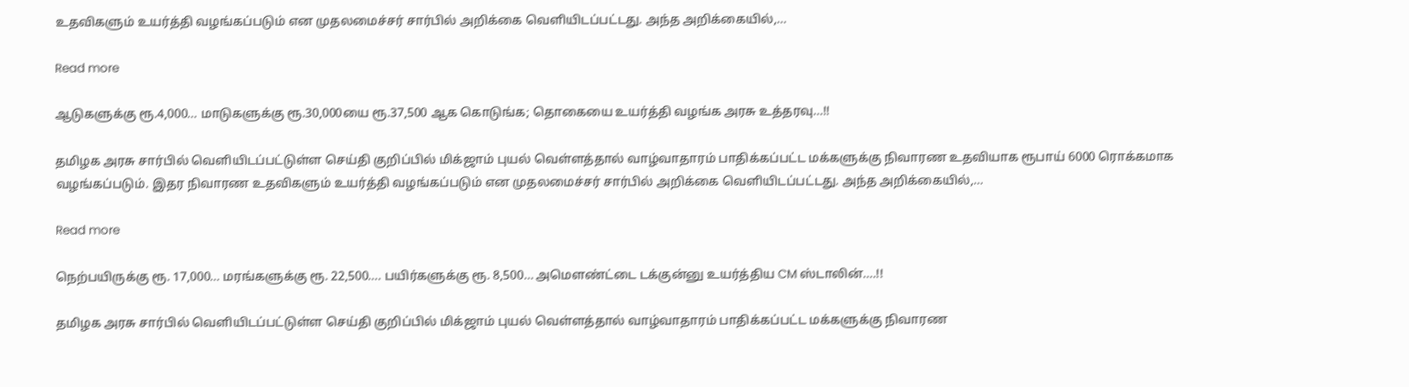உதவிகளும் உயர்த்தி வழங்கப்படும் என முதலமைச்சர் சார்பில் அறிக்கை வெளியிடப்பட்டது. அந்த அறிக்கையில்,…

Read more

ஆடுகளுக்கு ரூ.4,000… மாடுகளுக்கு ரூ.30,000யை ரூ.37,500 ஆக கொடுங்க; தொகையை உயர்த்தி வழங்க அரசு உத்தரவு…!!

தமிழக அரசு சார்பில் வெளியிடப்பட்டுள்ள செய்தி குறிப்பில் மிக்ஜாம் புயல் வெள்ளத்தால் வாழ்வாதாரம் பாதிக்கப்பட்ட மக்களுக்கு நிவாரண உதவியாக ரூபாய் 6000 ரொக்கமாக வழங்கப்படும். இதர நிவாரண உதவிகளும் உயர்த்தி வழங்கப்படும் என முதலமைச்சர் சார்பில் அறிக்கை வெளியிடப்பட்டது. அந்த அறிக்கையில்,…

Read more

நெற்பயிருக்கு ரூ. 17,000… மரங்களுக்கு ரூ. 22,500…. பயிர்களுக்கு ரூ. 8,500… அமௌண்ட்டை டக்குன்னு உயர்த்திய CM ஸ்டாலின்….!!

தமிழக அரசு சார்பில் வெளியிடப்பட்டுள்ள செய்தி குறிப்பில் மிக்ஜாம் புயல் வெள்ளத்தால் வாழ்வாதாரம் பாதிக்கப்பட்ட மக்களுக்கு நிவாரண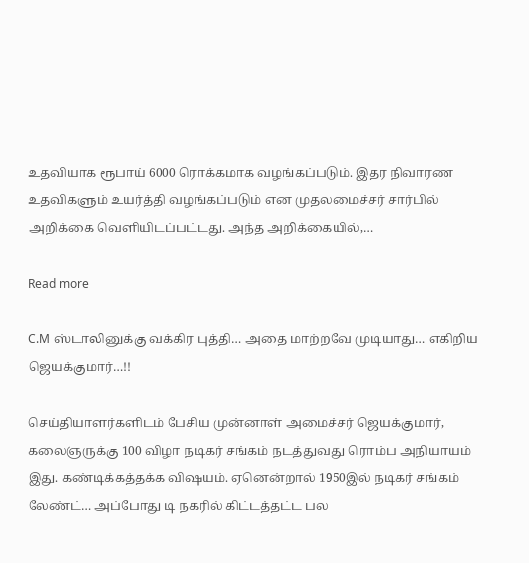உதவியாக ரூபாய் 6000 ரொக்கமாக வழங்கப்படும். இதர நிவாரண உதவிகளும் உயர்த்தி வழங்கப்படும் என முதலமைச்சர் சார்பில் அறிக்கை வெளியிடப்பட்டது. அந்த அறிக்கையில்,…

Read more

C.M ஸ்டாலினுக்கு வக்கிர புத்தி… அதை மாற்றவே முடியாது… எகிறிய ஜெயக்குமார்…!!

செய்தியாளர்களிடம் பேசிய முன்னாள் அமைச்சர் ஜெயக்குமார், கலைஞருக்கு 100 விழா நடிகர் சங்கம் நடத்துவது ரொம்ப அநியாயம் இது. கண்டிக்கத்தக்க விஷயம். ஏனென்றால் 1950இல் நடிகர் சங்கம் லேண்ட்… அப்போது டி நகரில் கிட்டத்தட்ட பல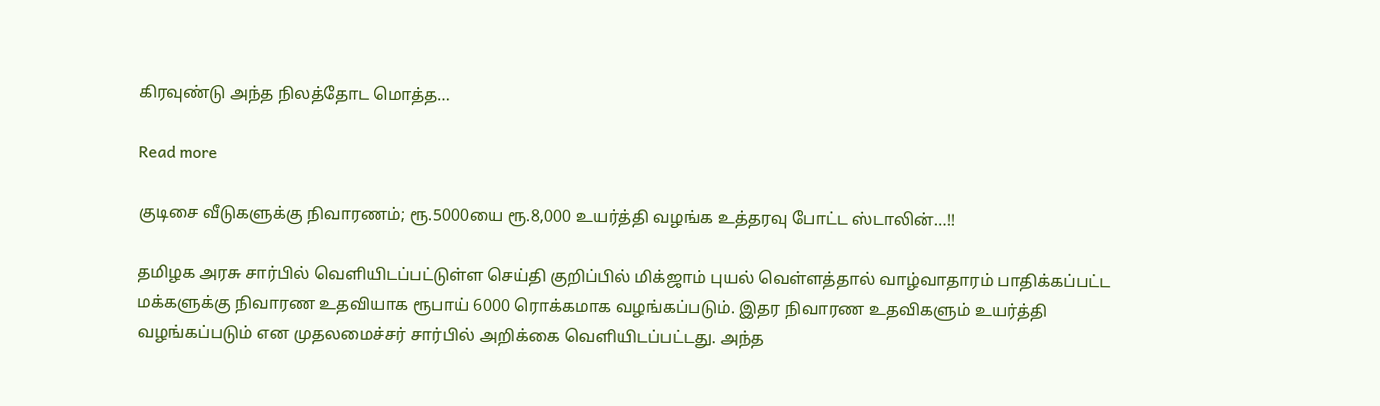கிரவுண்டு அந்த நிலத்தோட மொத்த…

Read more

குடிசை வீடுகளுக்கு நிவாரணம்; ரூ.5000யை ரூ.8,000 உயர்த்தி வழங்க உத்தரவு போட்ட ஸ்டாலின்…!!

தமிழக அரசு சார்பில் வெளியிடப்பட்டுள்ள செய்தி குறிப்பில் மிக்ஜாம் புயல் வெள்ளத்தால் வாழ்வாதாரம் பாதிக்கப்பட்ட மக்களுக்கு நிவாரண உதவியாக ரூபாய் 6000 ரொக்கமாக வழங்கப்படும். இதர நிவாரண உதவிகளும் உயர்த்தி வழங்கப்படும் என முதலமைச்சர் சார்பில் அறிக்கை வெளியிடப்பட்டது. அந்த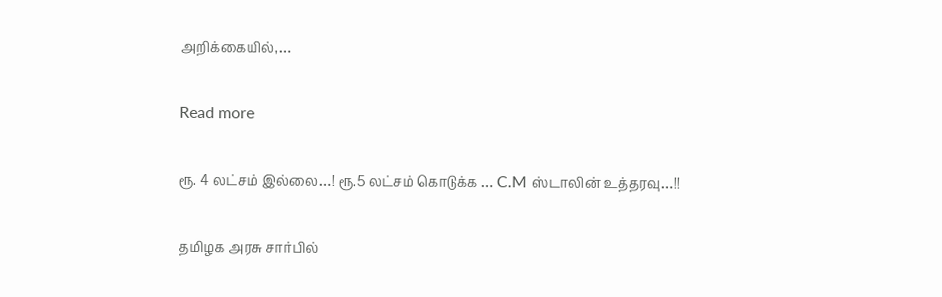அறிக்கையில்,…

Read more

ரூ. 4 லட்சம் இல்லை…! ரூ.5 லட்சம் கொடுக்க … C.M ஸ்டாலின் உத்தரவு…!!

தமிழக அரசு சார்பில்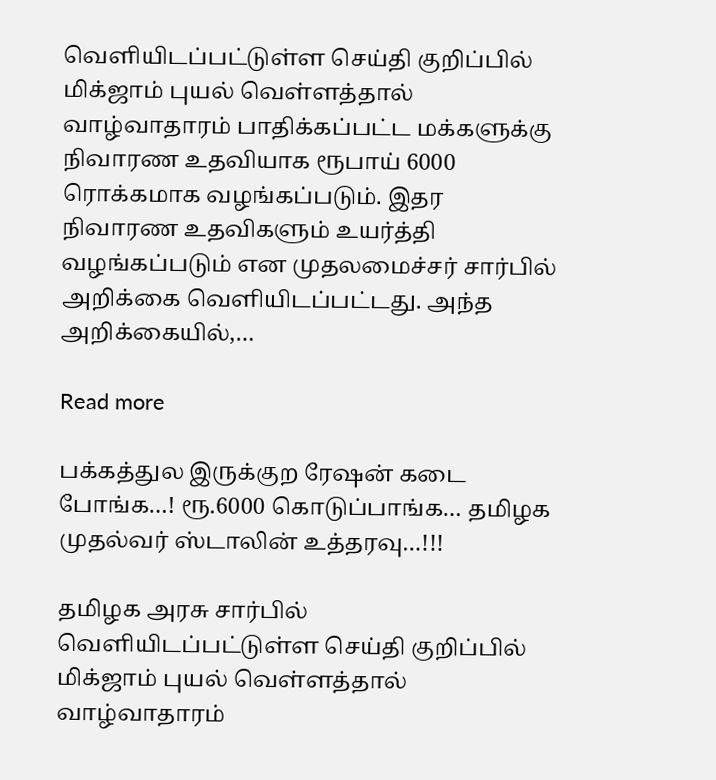வெளியிடப்பட்டுள்ள செய்தி குறிப்பில் மிக்ஜாம் புயல் வெள்ளத்தால் வாழ்வாதாரம் பாதிக்கப்பட்ட மக்களுக்கு நிவாரண உதவியாக ரூபாய் 6000 ரொக்கமாக வழங்கப்படும். இதர நிவாரண உதவிகளும் உயர்த்தி வழங்கப்படும் என முதலமைச்சர் சார்பில் அறிக்கை வெளியிடப்பட்டது. அந்த அறிக்கையில்,…

Read more

பக்கத்துல இருக்குற ரேஷன் கடை போங்க…! ரூ.6000 கொடுப்பாங்க… தமிழக முதல்வர் ஸ்டாலின் உத்தரவு…!!!

தமிழக அரசு சார்பில் வெளியிடப்பட்டுள்ள செய்தி குறிப்பில் மிக்ஜாம் புயல் வெள்ளத்தால் வாழ்வாதாரம்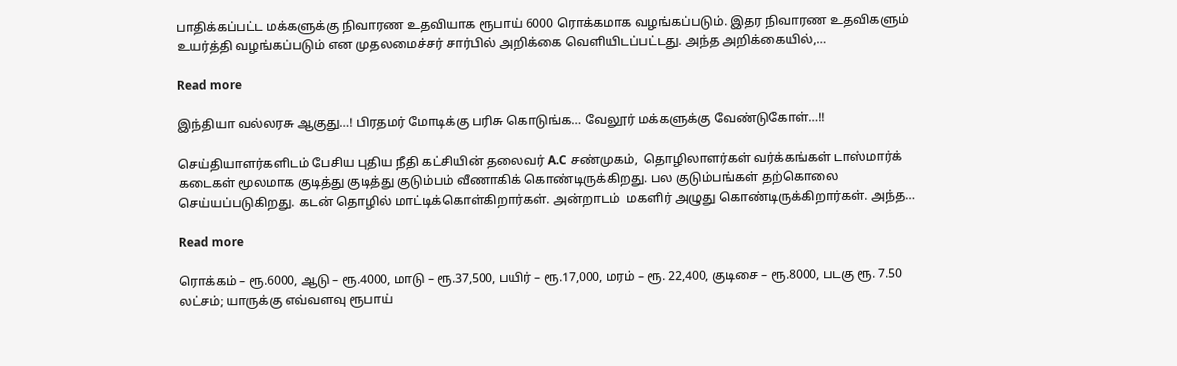பாதிக்கப்பட்ட மக்களுக்கு நிவாரண உதவியாக ரூபாய் 6000 ரொக்கமாக வழங்கப்படும். இதர நிவாரண உதவிகளும் உயர்த்தி வழங்கப்படும் என முதலமைச்சர் சார்பில் அறிக்கை வெளியிடப்பட்டது. அந்த அறிக்கையில்,…

Read more

இந்தியா வல்லரசு ஆகுது…! பிரதமர் மோடிக்கு பரிசு கொடுங்க… வேலூர் மக்களுக்கு வேண்டுகோள்…!!

செய்தியாளர்களிடம் பேசிய புதிய நீதி கட்சியின் தலைவர் A.C சண்முகம்,  தொழிலாளர்கள் வர்க்கங்கள் டாஸ்மார்க் கடைகள் மூலமாக குடித்து குடித்து குடும்பம் வீணாகிக் கொண்டிருக்கிறது. பல குடும்பங்கள் தற்கொலை செய்யப்படுகிறது. கடன் தொழில் மாட்டிக்கொள்கிறார்கள். அன்றாடம்  மகளிர் அழுது கொண்டிருக்கிறார்கள். அந்த…

Read more

ரொக்கம் – ரூ.6000, ஆடு – ரூ.4000, மாடு – ரூ.37,500, பயிர் – ரூ.17,000, மரம் – ரூ. 22,400, குடிசை – ரூ.8000, படகு ரூ. 7.50 லட்சம்; யாருக்கு எவ்வளவு ரூபாய்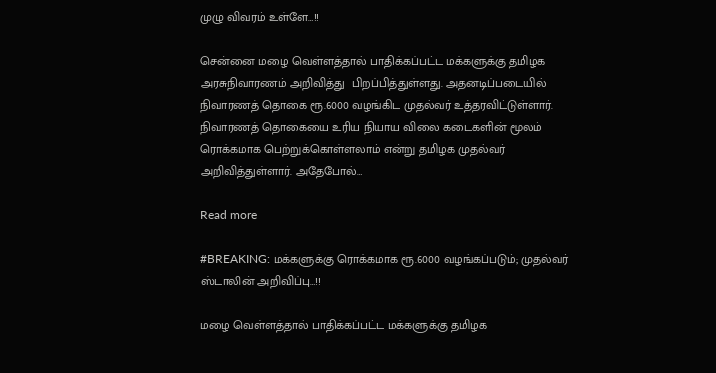முழு விவரம் உள்ளே…!!

சென்னை மழை வெள்ளத்தால் பாதிக்கப்பட்ட மக்களுக்கு தமிழக அரசுநிவாரணம் அறிவித்து  பிறப்பித்துள்ளது. அதனடிப்படையில் நிவாரணத் தொகை ரூ.6000 வழங்கிட முதல்வர் உத்தரவிட்டுள்ளார். நிவாரணத் தொகையை உரிய நியாய விலை கடைகளின் மூலம் ரொக்கமாக பெற்றுக்கொள்ளலாம் என்று தமிழக முதல்வர் அறிவித்துள்ளார். அதேபோல்…

Read more

#BREAKING: மக்களுக்கு ரொக்கமாக ரூ.6000 வழங்கப்படும்; முதல்வர் ஸ்டாலின் அறிவிப்பு…!!

மழை வெள்ளத்தால் பாதிக்கப்பட்ட மக்களுக்கு தமிழக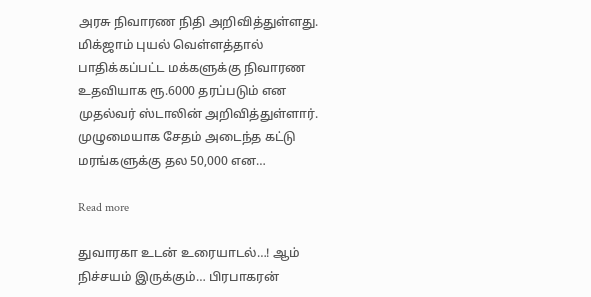அரசு நிவாரண நிதி அறிவித்துள்ளது.  மிக்ஜாம் புயல் வெள்ளத்தால் பாதிக்கப்பட்ட மக்களுக்கு நிவாரண உதவியாக ரூ.6000 தரப்படும் என முதல்வர் ஸ்டாலின் அறிவித்துள்ளார். முழுமையாக சேதம் அடைந்த கட்டு மரங்களுக்கு தல 50,000 என…

Read more

துவாரகா உடன் உரையாடல்…! ஆம் நிச்சயம் இருக்கும்… பிரபாகரன்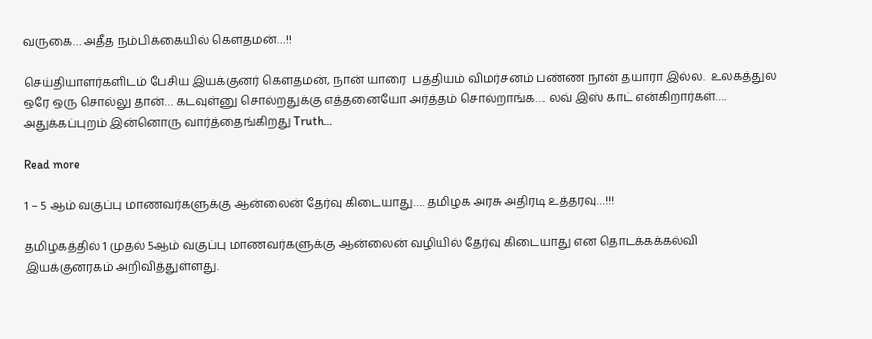வருகை… அதீத நம்பிக்கையில் கௌதமன்…!!

செய்தியாளர்களிடம் பேசிய இயக்குனர் கௌதமன், நான் யாரை  பத்தியம் விமர்சனம் பண்ண நான் தயாரா இல்ல.  உலகத்துல ஒரே ஒரு சொல்லு தான்… கடவுள்னு சொல்றதுக்கு எத்தனையோ அர்த்தம் சொல்றாங்க…. லவ் இஸ் காட் என்கிறார்கள்…. அதுக்கப்புறம் இன்னொரு வார்த்தைங்கிறது Truth…

Read more

1 – 5 ஆம் வகுப்பு மாணவர்களுக்கு ஆன்லைன் தேர்வு கிடையாது…. தமிழக அரசு அதிரடி உத்தரவு…!!!

தமிழகத்தில் 1 முதல் 5ஆம் வகுப்பு மாணவர்களுக்கு ஆன்லைன் வழியில் தேர்வு கிடையாது என தொடக்கக்கல்வி இயக்குனரகம் அறிவித்துள்ளது.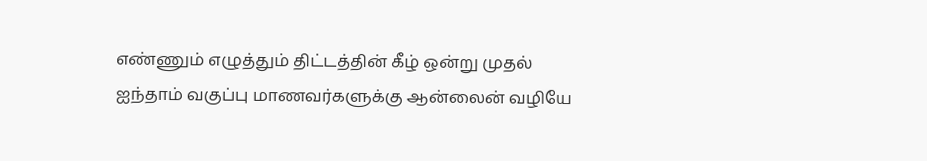எண்ணும் எழுத்தும் திட்டத்தின் கீழ் ஒன்று முதல் ஐந்தாம் வகுப்பு மாணவர்களுக்கு ஆன்லைன் வழியே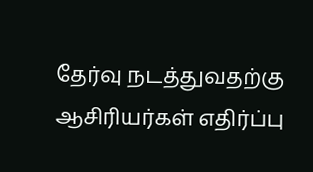தேர்வு நடத்துவதற்கு ஆசிரியர்கள் எதிர்ப்பு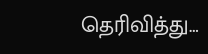தெரிவித்து…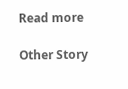Read more

Other Story